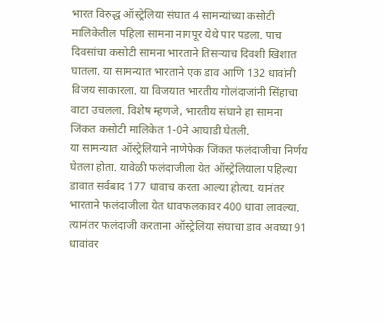भारत विरुद्ध ऑस्ट्रेलिया संघात 4 सामन्यांच्या कसोटी मालिकेतील पहिला सामना नागपूर येथे पार पडला. पाच दिवसांचा कसोटी सामना भारताने तिसऱ्याच दिवशी खिशात घातला. या सामन्यात भारताने एक डाव आणि 132 धावांनी विजय साकारला. या विजयात भारतीय गोलंदाजांनी सिंहाचा वाटा उचलला. विशेष म्हणजे, भारतीय संघाने हा सामना जिंकत कसोटी मालिकेत 1-0ने आघाडी घेतली.
या सामन्यात ऑस्ट्रेलियाने नाणेफेक जिंकत फलंदाजीचा निर्णय घेतला होता. यावेळी फलंदाजीला येत ऑस्ट्रेलियाला पहिल्या डावात सर्वबाद 177 धावाच करता आल्या होत्या. यानंतर भारताने फलंदाजीला येत धावफलकावर 400 धावा लावल्या. त्यानंतर फलंदाजी करताना ऑस्ट्रेलिया संघाचा डाव अवघ्या 91 धावांवर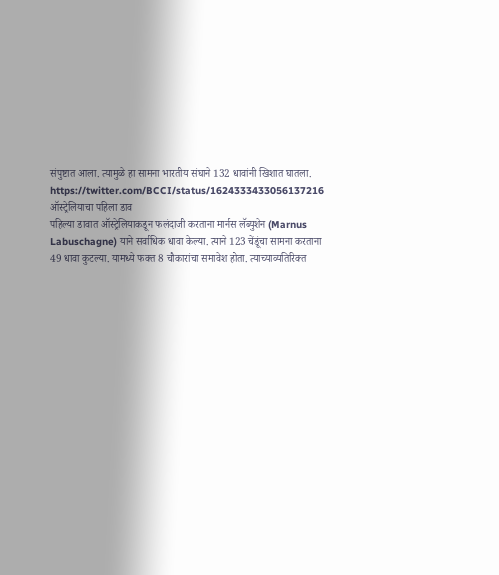संपुष्टात आला. त्यामुळे हा सामना भारतीय संघाने 132 धावांनी खिशात घातला.
https://twitter.com/BCCI/status/1624333433056137216
ऑस्ट्रेलियाचा पहिला डाव
पहिल्या डावात ऑस्ट्रेलियाकडून फलंदाजी करताना मार्नस लॅब्युशेन (Marnus Labuschagne) याने सर्वाधिक धावा केल्या. त्याने 123 चेंडूंचा सामना करताना 49 धावा कुटल्या. यामध्ये फक्त 8 चौकारांचा समावेश होता. त्याच्याव्यतिरिक्त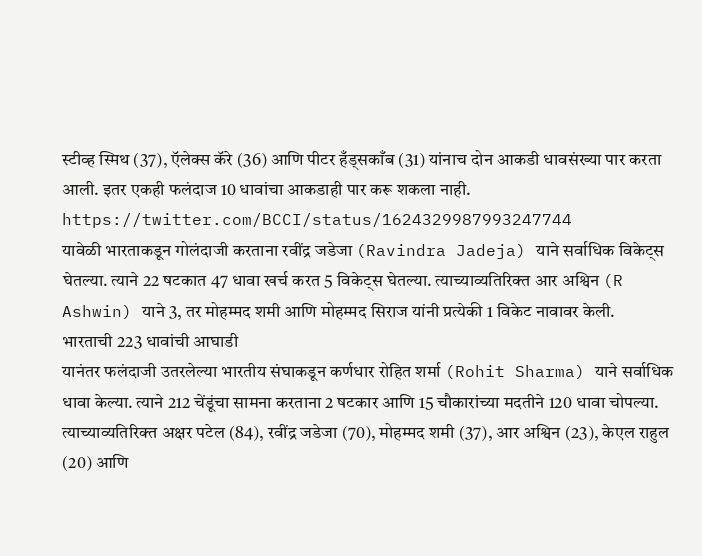स्टीव्ह स्मिथ (37), ऍलेक्स कॅरे (36) आणि पीटर हँड्सकाँब (31) यांनाच दोन आकडी धावसंख्या पार करता आली. इतर एकही फलंदाज 10 धावांचा आकडाही पार करू शकला नाही.
https://twitter.com/BCCI/status/1624329987993247744
यावेळी भारताकडून गोलंदाजी करताना रवींद्र जडेजा (Ravindra Jadeja) याने सर्वाधिक विकेट्स घेतल्या. त्याने 22 षटकात 47 धावा खर्च करत 5 विकेट्स घेतल्या. त्याच्याव्यतिरिक्त आर अश्विन (R Ashwin) याने 3, तर मोहम्मद शमी आणि मोहम्मद सिराज यांनी प्रत्येकी 1 विकेट नावावर केली.
भारताची 223 धावांची आघाडी
यानंतर फलंदाजी उतरलेल्या भारतीय संघाकडून कर्णधार रोहित शर्मा (Rohit Sharma) याने सर्वाधिक धावा केल्या. त्याने 212 चेंडूंचा सामना करताना 2 षटकार आणि 15 चौकारांच्या मदतीने 120 धावा चोपल्या. त्याच्याव्यतिरिक्त अक्षर पटेल (84), रवींद्र जडेजा (70), मोहम्मद शमी (37), आर अश्विन (23), केएल राहुल (20) आणि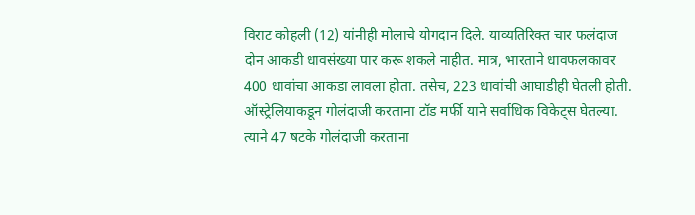विराट कोहली (12) यांनीही मोलाचे योगदान दिले. याव्यतिरिक्त चार फलंदाज दोन आकडी धावसंख्या पार करू शकले नाहीत. मात्र, भारताने धावफलकावर 400 धावांचा आकडा लावला होता. तसेच, 223 धावांची आघाडीही घेतली होती.
ऑस्ट्रेलियाकडून गोलंदाजी करताना टॉड मर्फी याने सर्वाधिक विकेट्स घेतल्या. त्याने 47 षटके गोलंदाजी करताना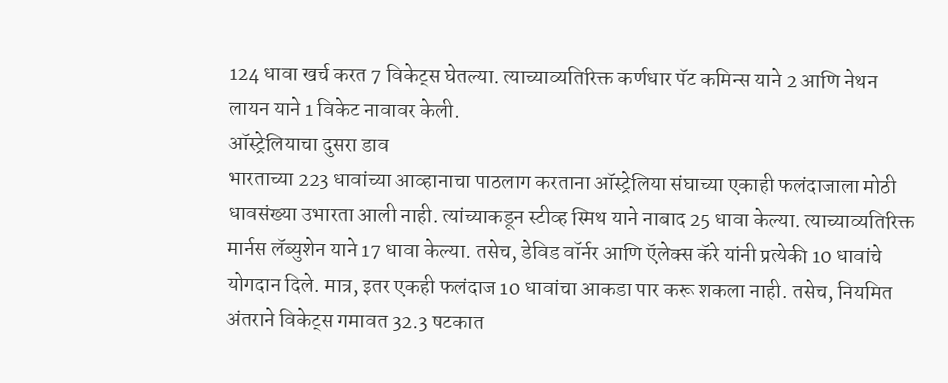124 धावा खर्च करत 7 विकेट्स घेतल्या. त्याच्याव्यतिरिक्त कर्णधार पॅट कमिन्स याने 2 आणि नेथन लायन याने 1 विकेट नावावर केली.
ऑस्ट्रेलियाचा दुसरा डाव
भारताच्या 223 धावांच्या आव्हानाचा पाठलाग करताना ऑस्ट्रेलिया संघाच्या एकाही फलंदाजाला मोठी धावसंख्या उभारता आली नाही. त्यांच्याकडून स्टीव्ह स्मिथ याने नाबाद 25 धावा केल्या. त्याच्याव्यतिरिक्त मार्नस लॅब्युशेन याने 17 धावा केल्या. तसेच, डेविड वॉर्नर आणि ऍलेक्स कॅरे यांनी प्रत्येकी 10 धावांचे योगदान दिले. मात्र, इतर एकही फलंदाज 10 धावांचा आकडा पार करू शकला नाही. तसेच, नियमित अंतराने विकेट्स गमावत 32.3 षटकात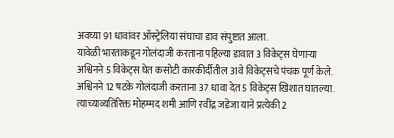अवघ्या 91 धावांवर ऑस्ट्रेलिया संघाचा डाव संपुष्टात आला.
यावेळी भारताकडून गोलंदाजी करताना पहिल्या डावात 3 विकेट्स घेणाऱ्या अश्विनने 5 विकेट्स घेत कसोटी कारकीर्दीतील 31वे विकेट्सचे पंचक पूर्ण केले. अश्विनने 12 षटके गोलंदाजी करताना 37 धावा देत 5 विकेट्स खिशात घातल्या. त्याच्याव्यतिरिक्त मोहम्मद शमी आणि रवींद्र जडेजा याने प्रत्येकी 2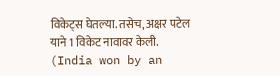विकेट्स घेतल्या. तसेच, अक्षर पटेल याने 1 विकेट नावावर केली. (India won by an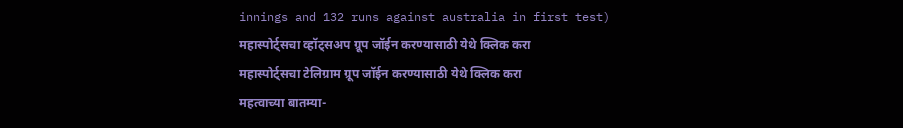innings and 132 runs against australia in first test)
महास्पोर्ट्सचा व्हॉट्सअप ग्रूप जॉईन करण्यासाठी येथे क्लिक करा
महास्पोर्ट्सचा टेलिग्राम ग्रूप जॉईन करण्यासाठी येथे क्लिक करा
महत्वाच्या बातम्या-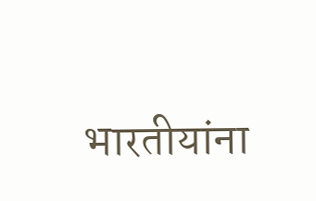भारतीयांना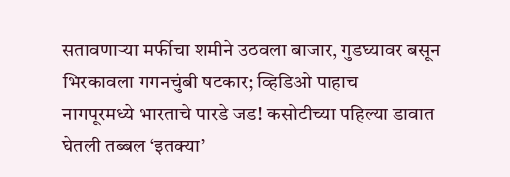सतावणाऱ्या मर्फीचा शमीने उठवला बाजार, गुडघ्यावर बसून भिरकावला गगनचुंबी षटकार; व्हिडिओ पाहाच
नागपूरमध्ये भारताचे पारडे जड! कसोटीच्या पहिल्या डावात घेतली तब्बल ‘इतक्या’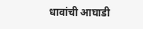धावांची आघाडी